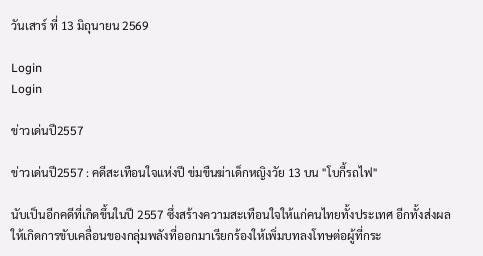วันเสาร์ ที่ 13 มิถุนายน 2569

Login
Login

ข่าวเด่นปี2557

ข่าวเด่นปี2557 : คดีสะเทือนใจแห่งปี ข่มขืนฆ่าเด็กหญิงวัย 13 บน "โบกี้รถไฟ"

นับเป็นอีกคดีที่เกิดขึ้นในปี 2557 ซึ่งสร้างความสะเทือนใจให้แก่คนไทยทั้งประเทศ อีกทั้งส่งผลให้เกิดการขับเคลื่อนของกลุ่มพลังที่ออกมาเรียกร้องให้เพิ่มบทลงโทษต่อผู้ที่กระ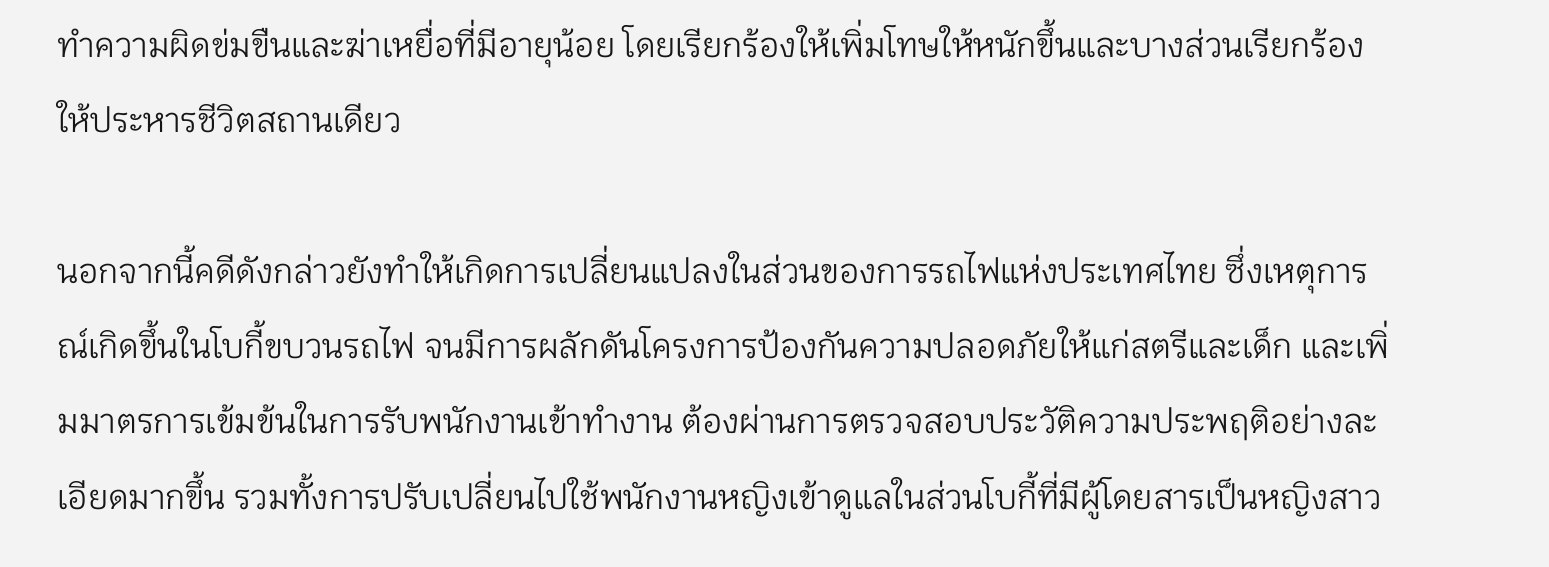ทำความผิดข่มขืนและฆ่าเหยื่อที่มีอายุน้อย โดยเรียกร้องให้เพิ่มโทษให้หนักขึ้นและบางส่วนเรียกร้องให้ประหารชีวิตสถานเดียว

นอกจากนี้คดีดังกล่าวยังทำให้เกิดการเปลี่ยนแปลงในส่วนของการรถไฟแห่งประเทศไทย ซึ่งเหตุการณ์เกิดขึ้นในโบกี้ขบวนรถไฟ จนมีการผลักดันโครงการป้องกันความปลอดภัยให้แก่สตรีและเด็ก และเพิ่มมาตรการเข้มข้นในการรับพนักงานเข้าทำงาน ต้องผ่านการตรวจสอบประวัติความประพฤติอย่างละเอียดมากขึ้น รวมทั้งการปรับเปลี่ยนไปใช้พนักงานหญิงเข้าดูแลในส่วนโบกี้ที่มีผู้โดยสารเป็นหญิงสาว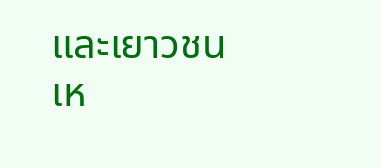และเยาวชน เห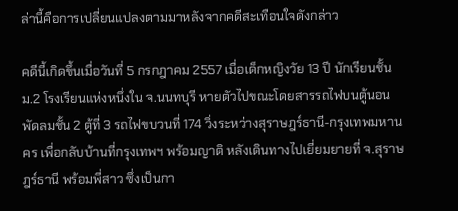ล่านี้คือการเปลี่ยนแปลงตามมาหลังจากคดีสะเทือนใจดังกล่าว

คดีนี้เกิดขึ้นเมื่อวันที่ 5 กรกฎาคม 2557 เมื่อเด็กหญิงวัย 13 ปี นักเรียนชั้น ม.2 โรงเรียนแห่งหนึ่งใน จ.นนทบุรี หายตัวไปขณะโดยสารรถไฟบนตู้นอนพัดลมชั้น 2 ตู้ที่ 3 รถไฟขบวนที่ 174 วิ่งระหว่างสุราษฎร์ธานี-กรุงเทพมหานคร เพื่อกลับบ้านที่กรุงเทพฯ พร้อมญาติ หลังเดินทางไปเยี่ยมยายที่ จ.สุราษฎร์ธานี พร้อมพี่สาว ซึ่งเป็นกา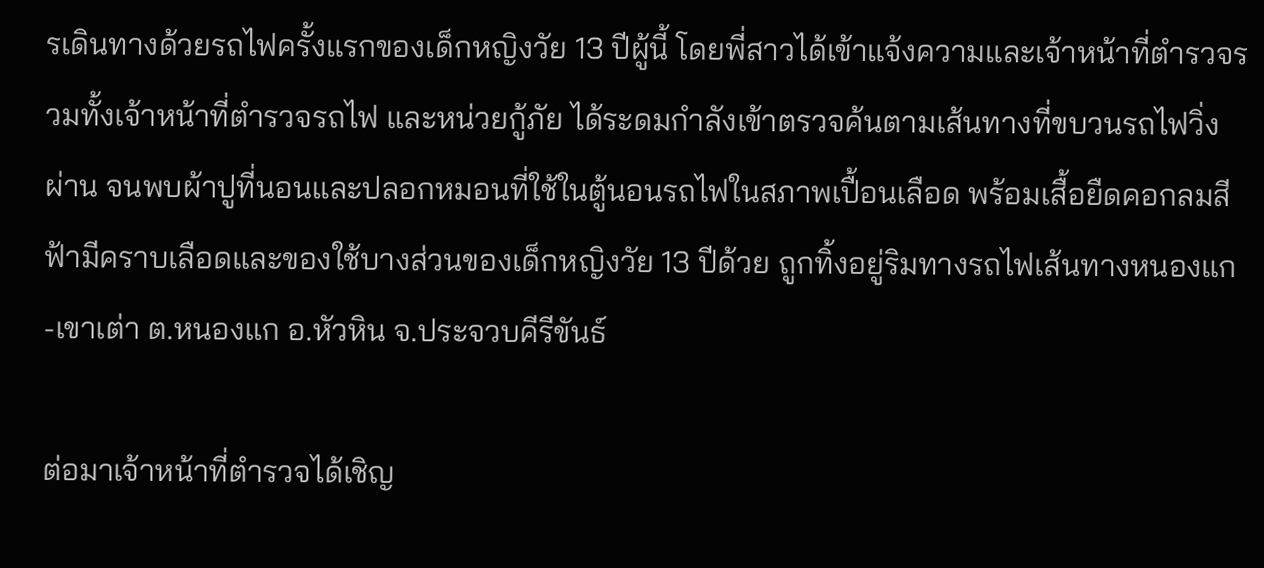รเดินทางด้วยรถไฟครั้งแรกของเด็กหญิงวัย 13 ปีผู้นี้ โดยพี่สาวได้เข้าแจ้งความและเจ้าหน้าที่ตำรวจรวมทั้งเจ้าหน้าที่ตำรวจรถไฟ และหน่วยกู้ภัย ได้ระดมกำลังเข้าตรวจค้นตามเส้นทางที่ขบวนรถไฟวิ่งผ่าน จนพบผ้าปูที่นอนและปลอกหมอนที่ใช้ในตู้นอนรถไฟในสภาพเปื้อนเลือด พร้อมเสื้อยืดคอกลมสีฟ้ามีคราบเลือดและของใช้บางส่วนของเด็กหญิงวัย 13 ปีด้วย ถูกทิ้งอยู่ริมทางรถไฟเส้นทางหนองแก-เขาเต่า ต.หนองแก อ.หัวหิน จ.ประจวบคีรีขันธ์

ต่อมาเจ้าหน้าที่ตำรวจได้เชิญ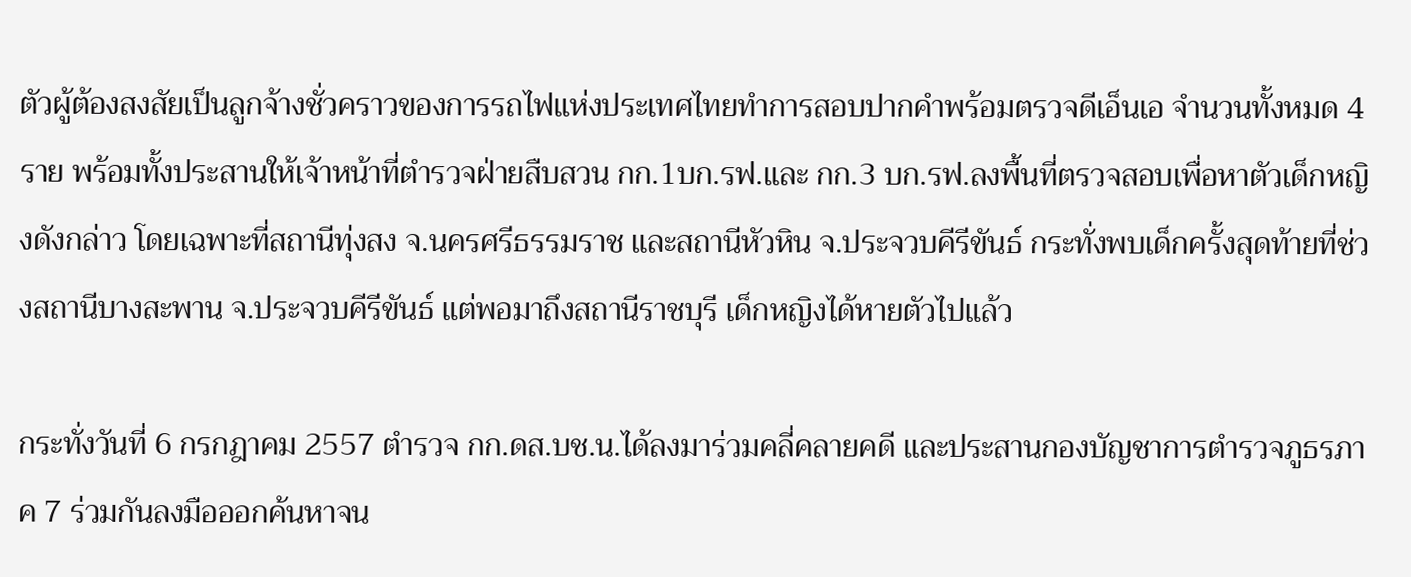ตัวผู้ต้องสงสัยเป็นลูกจ้างชั่วคราวของการรถไฟแห่งประเทศไทยทำการสอบปากคำพร้อมตรวจดีเอ็นเอ จำนวนทั้งหมด 4 ราย พร้อมทั้งประสานให้เจ้าหน้าที่ตำรวจฝ่ายสืบสวน กก.1บก.รฟ.และ กก.3 บก.รฟ.ลงพื้นที่ตรวจสอบเพื่อหาตัวเด็กหญิงดังกล่าว โดยเฉพาะที่สถานีทุ่งสง จ.นครศรีธรรมราช และสถานีหัวหิน จ.ประจวบคีรีขันธ์ กระทั่งพบเด็กครั้งสุดท้ายที่ช่วงสถานีบางสะพาน จ.ประจวบคีรีขันธ์ แต่พอมาถึงสถานีราชบุรี เด็กหญิงได้หายตัวไปแล้ว

กระทั่งวันที่ 6 กรกฎาคม 2557 ตำรวจ กก.ดส.บช.น.ได้ลงมาร่วมคลี่คลายคดี และประสานกองบัญชาการตำรวจภูธรภาค 7 ร่วมกันลงมือออกค้นหาจน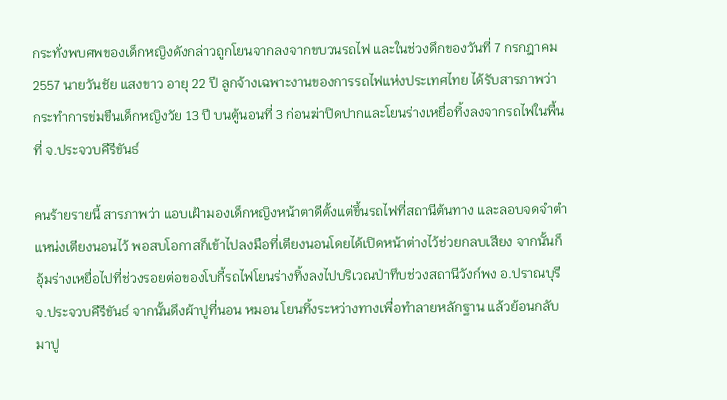กระทั่งพบศพของเด็กหญิงดังกล่าวถูกโยนจากลงจากขบวนรถไฟ และในช่วงดึกของวันที่ 7 กรกฎาคม 2557 นายวันชัย แสงขาว อายุ 22 ปี ลูกจ้างเฉพาะงานของการรถไฟแห่งประเทศไทย ได้รับสารภาพว่า กระทำการข่มขืนเด็กหญิงวัย 13 ปี บนตู้นอนที่ 3 ก่อนฆ่าปิดปากและโยนร่างเหยื่อทิ้งลงจากรถไฟในพื้นที่ จ.ประจวบคีรีขันธ์

คนร้ายรายนี้ สารภาพว่า แอบเฝ้ามองเด็กหญิงหน้าตาดีตั้งแต่ขึ้นรถไฟที่สถานีต้นทาง และลอบจดจำตำแหน่งเตียงนอนไว้ พอสบโอกาสก็เข้าไปลงมือที่เตียงนอนโดยได้เปิดหน้าต่างไว้ช่วยกลบเสียง จากนั้นก็อุ้มร่างเหยื่อไปที่ช่วงรอยต่อของโบกี้รถไฟโยนร่างทิ้งลงไปบริเวณป่าทึบช่วงสถานีวังก์พง อ.ปราณบุรี จ.ประจวบคีรีขันธ์ จากนั้นดึงผ้าปูที่นอน หมอน โยนทิ้งระหว่างทางเพื่อทำลายหลักฐาน แล้วย้อนกลับมาปู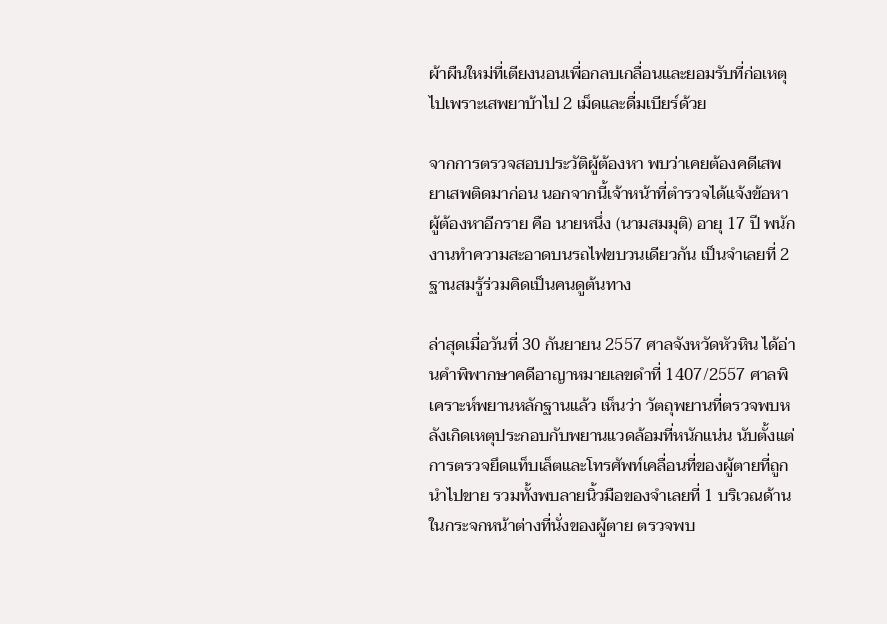ผ้าผืนใหม่ที่เตียงนอนเพื่อกลบเกลื่อนและยอมรับที่ก่อเหตุไปเพราะเสพยาบ้าไป 2 เม็ดและดื่มเบียร์ด้วย

จากการตรวจสอบประวัติผู้ต้องหา พบว่าเคยต้องคดีเสพยาเสพติดมาก่อน นอกจากนี้เจ้าหน้าที่ตำรวจได้แจ้งข้อหาผู้ต้องหาอีกราย คือ นายหนึ่ง (นามสมมุติ) อายุ 17 ปี พนักงานทำความสะอาดบนรถไฟขบวนเดียวกัน เป็นจำเลยที่ 2 ฐานสมรู้ร่วมคิดเป็นคนดูต้นทาง

ล่าสุดเมื่อวันที่ 30 กันยายน 2557 ศาลจังหวัดหัวหิน ได้อ่านคำพิพากษาคดีอาญาหมายเลขดำที่ 1407/2557 ศาลพิเคราะห์พยานหลักฐานแล้ว เห็นว่า วัตถุพยานที่ตรวจพบหลังเกิดเหตุประกอบกับพยานแวดล้อมที่หนักแน่น นับตั้งแต่การตรวจยึดแท็บเล็ตและโทรศัพท์เคลื่อนที่ของผู้ตายที่ถูกนำไปขาย รวมทั้งพบลายนิ้วมือของจำเลยที่ 1 บริเวณด้านในกระจกหน้าต่างที่นั่งของผู้ตาย ตรวจพบ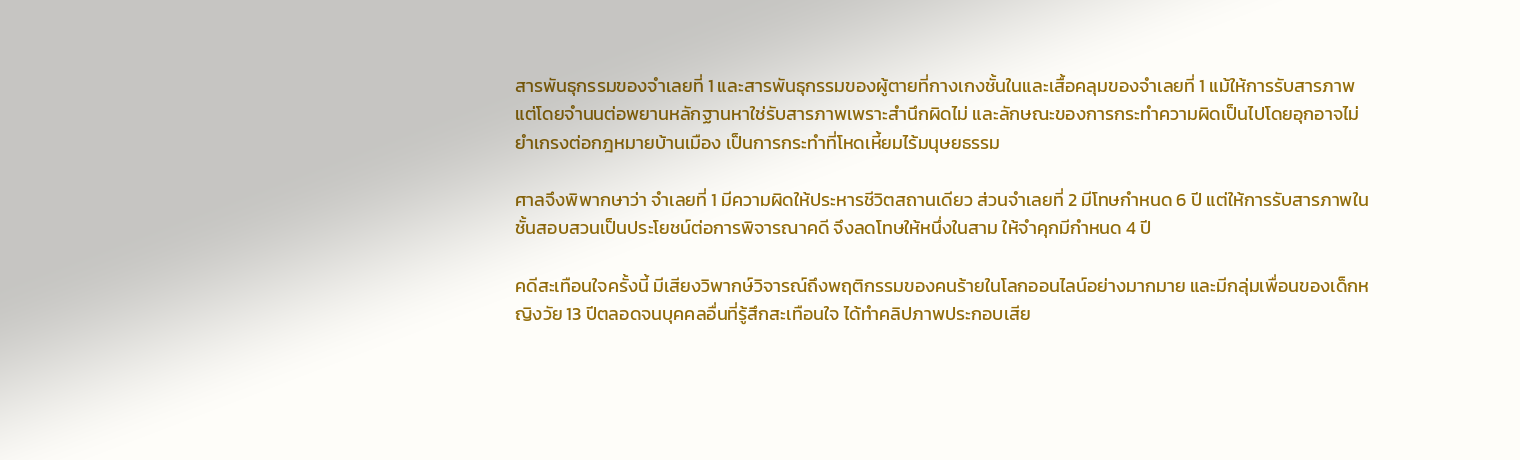สารพันธุกรรมของจำเลยที่ 1 และสารพันธุกรรมของผู้ตายที่กางเกงชั้นในและเสื้อคลุมของจำเลยที่ 1 แม้ให้การรับสารภาพแต่โดยจำนนต่อพยานหลักฐานหาใช่รับสารภาพเพราะสำนึกผิดไม่ และลักษณะของการกระทำความผิดเป็นไปโดยอุกอาจไม่ยำเกรงต่อกฎหมายบ้านเมือง เป็นการกระทำที่โหดเหี้ยมไร้มนุษยธรรม

ศาลจึงพิพากษาว่า จำเลยที่ 1 มีความผิดให้ประหารชีวิตสถานเดียว ส่วนจำเลยที่ 2 มีโทษกำหนด 6 ปี แต่ให้การรับสารภาพในชั้นสอบสวนเป็นประโยชน์ต่อการพิจารณาคดี จึงลดโทษให้หนึ่งในสาม ให้จำคุกมีกำหนด 4 ปี

คดีสะเทือนใจครั้งนี้ มีเสียงวิพากษ์วิจารณ์ถึงพฤติกรรมของคนร้ายในโลกออนไลน์อย่างมากมาย และมีกลุ่มเพื่อนของเด็กหญิงวัย 13 ปีตลอดจนบุคคลอื่นที่รู้สึกสะเทือนใจ ได้ทำคลิปภาพประกอบเสีย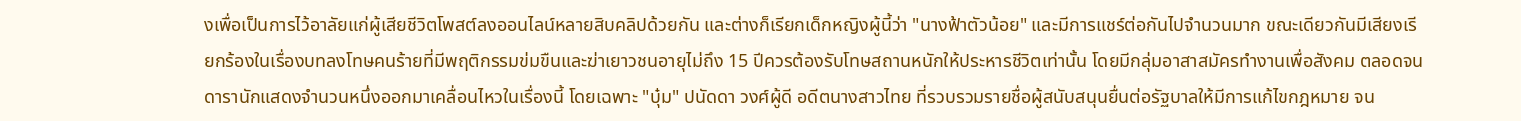งเพื่อเป็นการไว้อาลัยแก่ผู้เสียชีวิตโพสต์ลงออนไลน์หลายสิบคลิปด้วยกัน และต่างก็เรียกเด็กหญิงผู้นี้ว่า "นางฟ้าตัวน้อย" และมีการแชร์ต่อกันไปจำนวนมาก ขณะเดียวกันมีเสียงเรียกร้องในเรื่องบทลงโทษคนร้ายที่มีพฤติกรรมข่มขืนและฆ่าเยาวชนอายุไม่ถึง 15 ปีควรต้องรับโทษสถานหนักให้ประหารชีวิตเท่านั้น โดยมีกลุ่มอาสาสมัครทำงานเพื่อสังคม ตลอดจนดารานักแสดงจำนวนหนึ่งออกมาเคลื่อนไหวในเรื่องนี้ โดยเฉพาะ "บุ๋ม" ปนัดดา วงศ์ผู้ดี อดีตนางสาวไทย ที่รวบรวมรายชื่อผู้สนับสนุนยื่นต่อรัฐบาลให้มีการแก้ไขกฎหมาย จน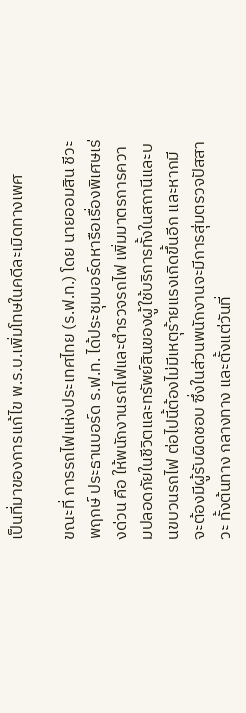เป็นที่มาของการแก้ไข พ.ร.บ.เพิ่มโทษในคดีละเมิดทางเพศ

ขณะที่ การรถไฟแห่งประเทศไทย (ร.ฟ.ท.) โดย นายออมสิน ชีวะพฤกษ์ ประธานบอร์ด ร.ฟ.ท. ได้ประชุมบอร์ดหารือเรื่องพิเศษเร่งด่วน คือ ให้พนักงานรถไฟและตำรวจรถไฟ เพิ่มมาตรการความปลอดภัยในชีวิตและทรัพย์สินของผู้ใช้บริการทั้งในสถานีและบนขบวนรถไฟ ต่อไปนี้ต้องไม่มีเหตุร้ายแรงเกิดขึ้นอีก และหากมีจะต้องมีผู้รับผิดชอบ ซึ่งในส่วนพนักงานจะมีการสุ่มตรวจปัสสาวะ ทั้งต้นทาง กลางทาง และตั้งแต่วันที่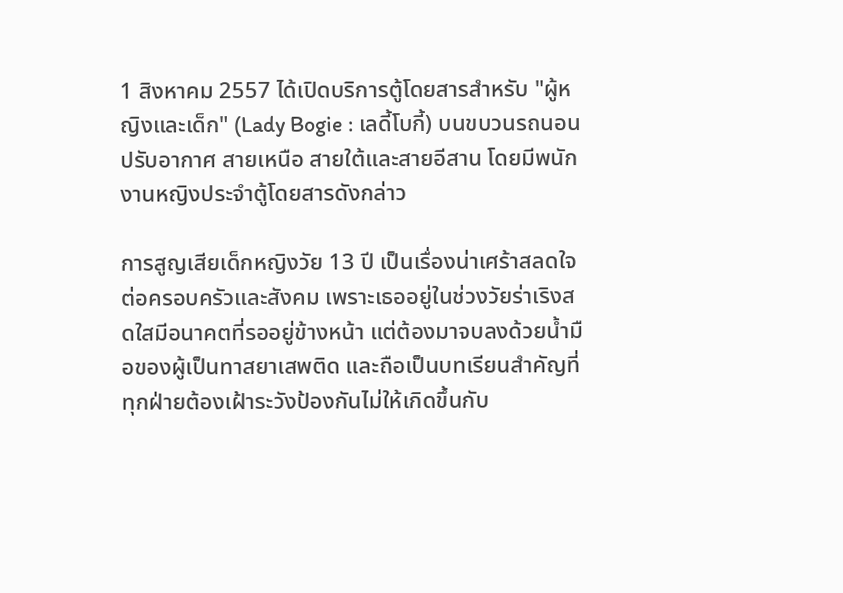1 สิงหาคม 2557 ได้เปิดบริการตู้โดยสารสำหรับ "ผู้หญิงและเด็ก" (Lady Bogie : เลดี้โบกี้) บนขบวนรถนอนปรับอากาศ สายเหนือ สายใต้และสายอีสาน โดยมีพนักงานหญิงประจำตู้โดยสารดังกล่าว

การสูญเสียเด็กหญิงวัย 13 ปี เป็นเรื่องน่าเศร้าสลดใจต่อครอบครัวและสังคม เพราะเธออยู่ในช่วงวัยร่าเริงสดใสมีอนาคตที่รออยู่ข้างหน้า แต่ต้องมาจบลงด้วยน้ำมือของผู้เป็นทาสยาเสพติด และถือเป็นบทเรียนสำคัญที่ทุกฝ่ายต้องเฝ้าระวังป้องกันไม่ให้เกิดขึ้นกับ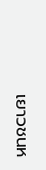เยาวชนห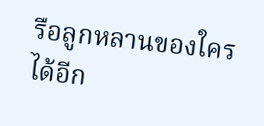รือลูกหลานของใครได้อีก